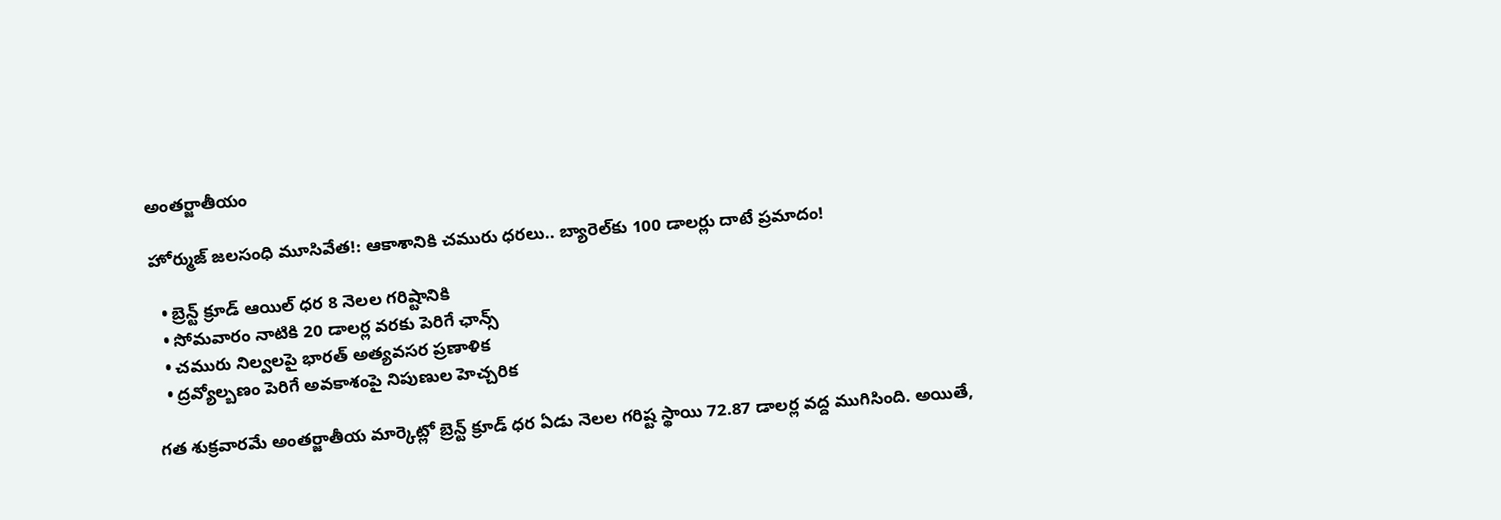అంతర్జాతీయం

హోర్ముజ్ జలసంధి మూసివేత!: ఆకాశానికి చమురు ధరలు.. బ్యారెల్‌కు 100 డాలర్లు దాటే ప్రమాదం!

  • బ్రెన్ట్ క్రూడ్ ఆయిల్ ధర 8 నెలల గరిష్టానికి
  • సోమవారం నాటికి 20 డాలర్ల వరకు పెరిగే ఛాన్స్
  • చమురు నిల్వలపై భారత్ అత్యవసర ప్రణాళిక
  • ద్రవ్యోల్బణం పెరిగే అవకాశంపై నిపుణుల హెచ్చరిక

గత శుక్రవారమే అంతర్జాతీయ మార్కెట్లో బ్రెన్ట్ క్రూడ్ ధర ఏడు నెలల గరిష్ట స్థాయి 72.87 డాలర్ల వద్ద ముగిసింది. అయితే,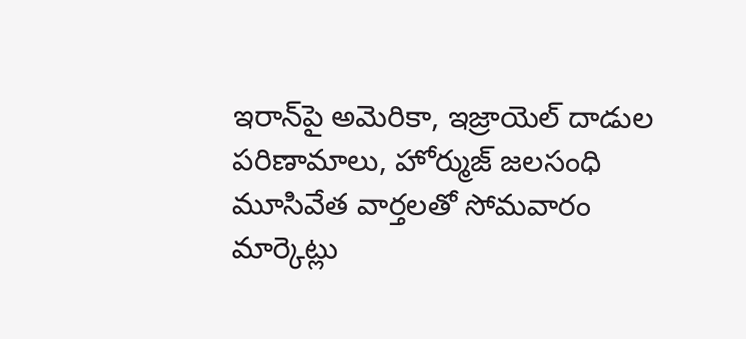ఇరాన్‌పై అమెరికా, ఇజ్రాయెల్ దాడుల పరిణామాలు, హోర్ముజ్ జలసంధి మూసివేత వార్తలతో సోమవారం మార్కెట్లు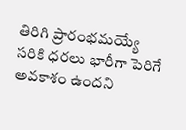తిరిగి ప్రారంభమయ్యే సరికి ధరలు భారీగా పెరిగే అవకాశం ఉందని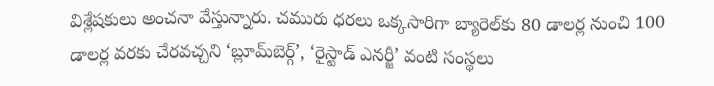విశ్లేషకులు అంచనా వేస్తున్నారు. చమురు ధరలు ఒక్కసారిగా బ్యారెల్‌కు 80 డాలర్ల నుంచి 100 డాలర్ల వరకు చేరవచ్చని ‘బ్లూమ్‌బెర్గ్’, ‘రైస్టాడ్ ఎనర్జీ’ వంటి సంస్థలు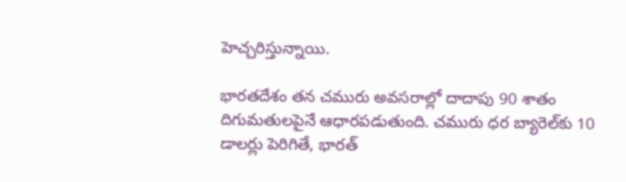హెచ్చరిస్తున్నాయి.

భారతదేశం తన చమురు అవసరాల్లో దాదాపు 90 శాతం దిగుమతులపైనే ఆధారపడుతుంది. చమురు ధర బ్యారెల్‌కు 10 డాలర్లు పెరిగితే, భారత్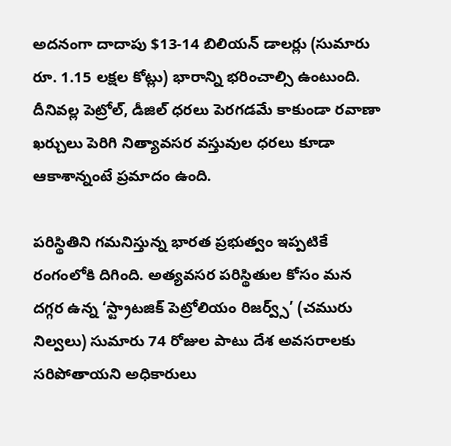అదనంగా దాదాపు $13-14 బిలియన్ డాలర్లు (సుమారు రూ. 1.15 లక్షల కోట్లు) భారాన్ని భరించాల్సి ఉంటుంది. దీనివల్ల పెట్రోల్, డీజిల్ ధరలు పెరగడమే కాకుండా రవాణా ఖర్చులు పెరిగి నిత్యావసర వస్తువుల ధరలు కూడా ఆకాశాన్నంటే ప్రమాదం ఉంది.

పరిస్థితిని గమనిస్తున్న భారత ప్రభుత్వం ఇప్పటికే రంగంలోకి దిగింది. అత్యవసర పరిస్థితుల కోసం మన దగ్గర ఉన్న ‘స్ట్రాటజిక్ పెట్రోలియం రిజర్వ్స్’ (చమురు నిల్వలు) సుమారు 74 రోజుల పాటు దేశ అవసరాలకు సరిపోతాయని అధికారులు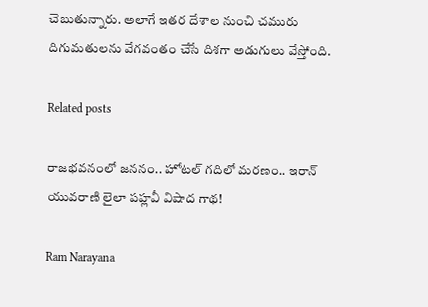చెబుతున్నారు. అలాగే ఇతర దేశాల నుంచి చమురు దిగుమతులను వేగవంతం చేసే దిశగా అడుగులు వేస్తోంది.

Related posts

రాజభవనంలో జననం.. హోటల్ గదిలో మరణం.. ఇరాన్ యువరాణి లైలా పహ్లవీ విషాద గాథ!

Ram Narayana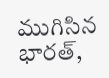ముగిసిన భారత్,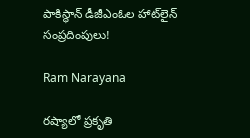పాకిస్థాన్ డీజీఎంఓల హాట్‌లైన్ సంప్రదింపులు!

Ram Narayana

రష్యాలో ప్రకృతి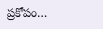ప్రకోపం…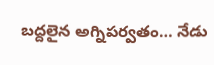బద్దలైన అగ్నిపర్వతం… నేడు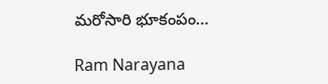మరోసారి భూకంపం…

Ram Narayana